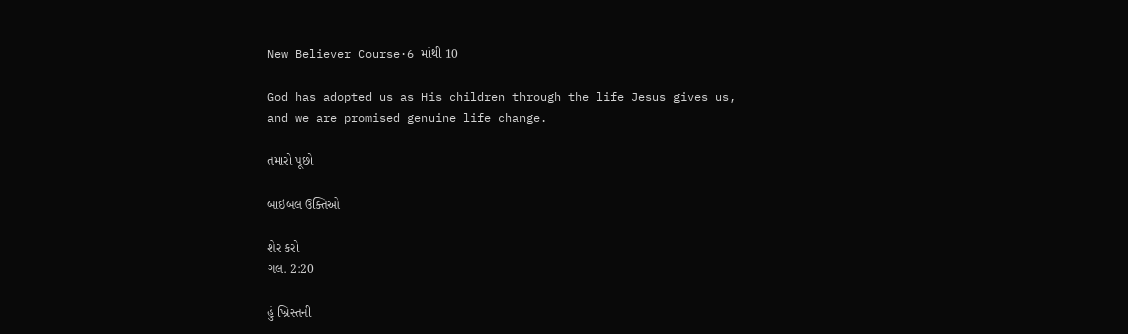New Believer Course·6 માંથી 10

God has adopted us as His children through the life Jesus gives us, and we are promised genuine life change.

તમારો પૂછો

બાઇબલ ઉક્તિઓ

શેર કરો
ગલ. 2:20

હું ખ્રિસ્તની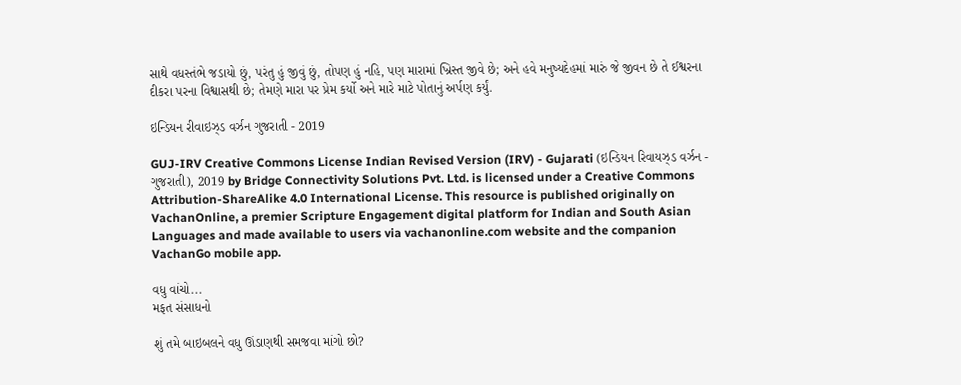સાથે વધસ્તંભે જડાયો છું, પરંતુ હું જીવું છું, તોપણ હું નહિ, પણ મારામાં ખ્રિસ્ત જીવે છે; અને હવે મનુષ્યદેહમાં મારું જે જીવન છે તે ઈશ્વરના દીકરા પરના વિશ્વાસથી છે; તેમણે મારા પર પ્રેમ કર્યો અને મારે માટે પોતાનું અર્પણ કર્યું.

ઇન્ડિયન રીવાઇઝ્ડ વર્ઝન ગુજરાતી - 2019

GUJ-IRV Creative Commons License Indian Revised Version (IRV) - Gujarati (ઇન્ડિયન રિવાયઝ્ડ વર્ઝન - ગુજરાતી), 2019 by Bridge Connectivity Solutions Pvt. Ltd. is licensed under a Creative Commons Attribution-ShareAlike 4.0 International License. This resource is published originally on VachanOnline, a premier Scripture Engagement digital platform for Indian and South Asian Languages and made available to users via vachanonline.com website and the companion VachanGo mobile app.

વધુ વાંચો...
મફત સંસાધનો

શું તમે બાઇબલને વધુ ઊંડાણથી સમજવા માંગો છો?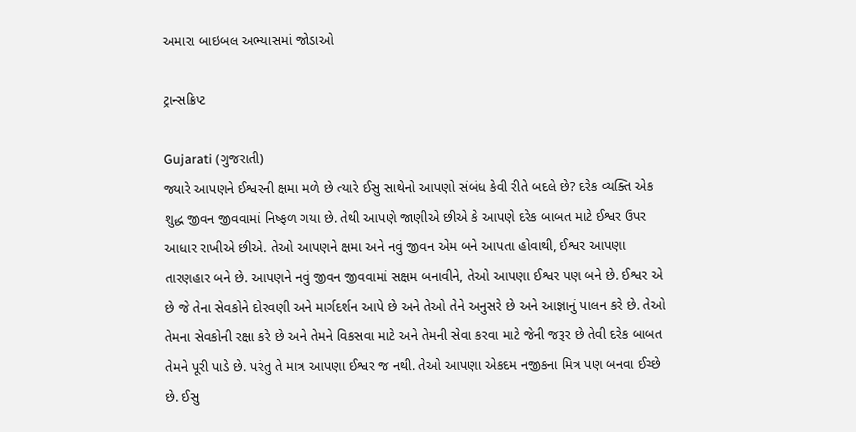અમારા બાઇબલ અભ્યાસમાં જોડાઓ

ટ્રાન્સક્રિપ્ટ

Gujarati (ગુજરાતી)
જ્યારે આપણને ઈશ્વરની ક્ષમા મળે છે ત્યારે ઈસુ સાથેનો આપણો સંબંધ કેવી રીતે બદલે છે? દરેક વ્યક્તિ એક શુદ્ધ જીવન જીવવામાં નિષ્ફળ ગયા છે. તેથી આપણે જાણીએ છીએ કે આપણે દરેક બાબત માટે ઈશ્વર ઉપર આધાર રાખીએ છીએ. તેઓ આપણને ક્ષમા અને નવું જીવન એમ બને આપતા હોવાથી, ઈશ્વર આપણા તારણહાર બને છે. આપણને નવું જીવન જીવવામાં સક્ષમ બનાવીને, તેઓ આપણા ઈશ્વર પણ બને છે. ઈશ્વર એ છે જે તેના સેવકોને દોરવણી અને માર્ગદર્શન આપે છે અને તેઓ તેને અનુસરે છે અને આજ્ઞાનું પાલન કરે છે. તેઓ તેમના સેવકોની રક્ષા કરે છે અને તેમને વિકસવા માટે અને તેમની સેવા કરવા માટે જેની જરૂર છે તેવી દરેક બાબત તેમને પૂરી પાડે છે. પરંતુ તે માત્ર આપણા ઈશ્વર જ નથી. તેઓ આપણા એકદમ નજીકના મિત્ર પણ બનવા ઈચ્છે છે. ઈસુ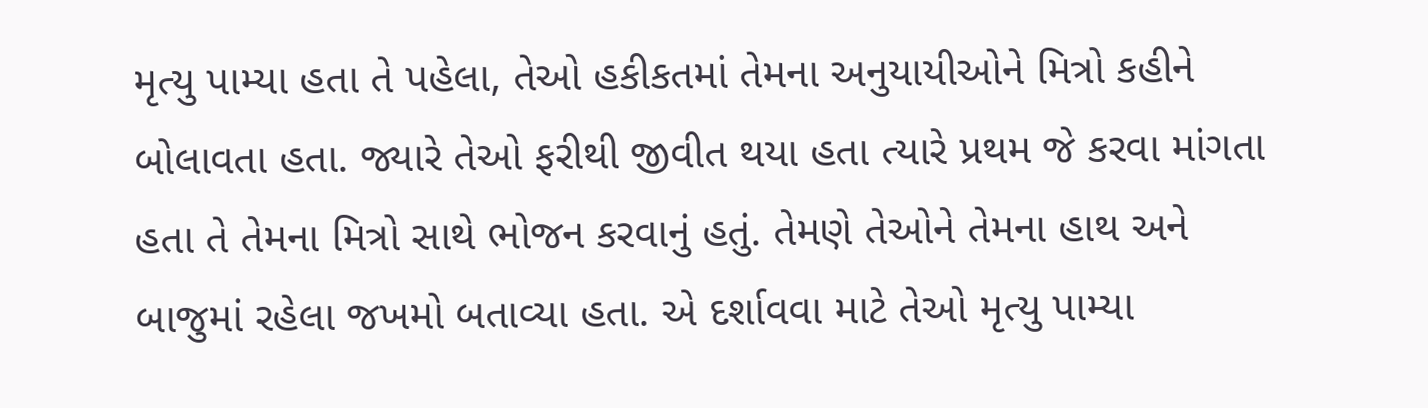મૃત્યુ પામ્યા હતા તે પહેલા, તેઓ હકીકતમાં તેમના અનુયાયીઓને મિત્રો કહીને બોલાવતા હતા. જ્યારે તેઓ ફરીથી જીવીત થયા હતા ત્યારે પ્રથમ જે કરવા માંગતા હતા તે તેમના મિત્રો સાથે ભોજન કરવાનું હતું. તેમણે તેઓને તેમના હાથ અને બાજુમાં રહેલા જખમો બતાવ્યા હતા. એ દર્શાવવા માટે તેઓ મૃત્યુ પામ્યા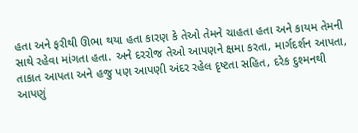હતા અને ફરીથી ઊભા થયા હતા કારણ કે તેઓ તેમને ચાહતા હતા અને કાયમ તેમની સાથે રહેવા માંગતા હતા. અને દરરોજ તેઓ આપણને ક્ષમા કરતા, માર્ગદર્શન આપતા, તાકાત આપતા અને હજુ પણ આપણી અંદર રહેલ દૃષ્ટતા સહિત, દરેક દુશ્મનથી આપણું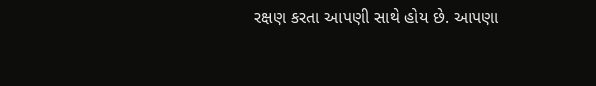રક્ષણ કરતા આપણી સાથે હોય છે. આપણા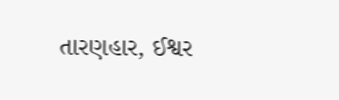તારણહાર, ઈશ્વર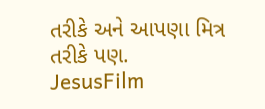તરીકે અને આપણા મિત્ર તરીકે પણ.
JesusFilm